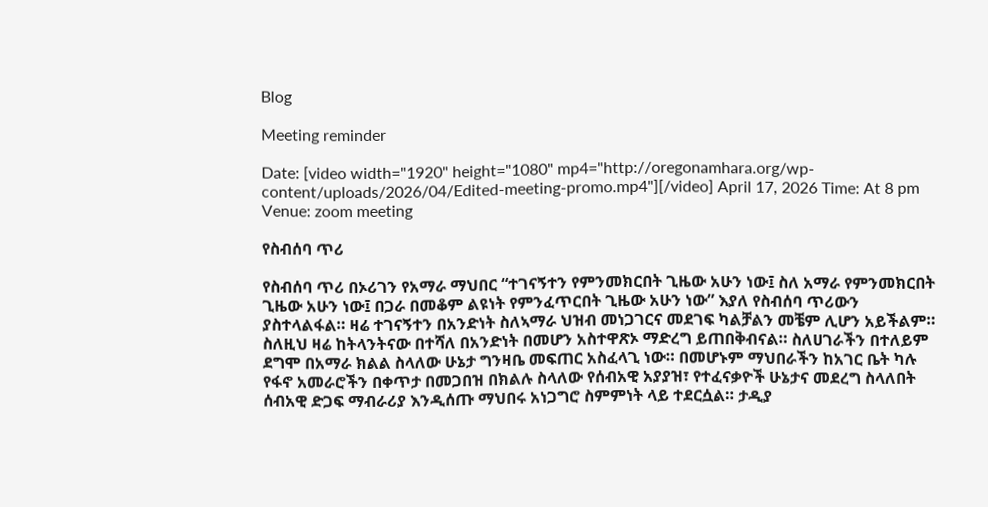Blog

Meeting reminder

Date: [video width="1920" height="1080" mp4="http://oregonamhara.org/wp-content/uploads/2026/04/Edited-meeting-promo.mp4"][/video] April 17, 2026 Time: At 8 pm Venue: zoom meeting

የስብሰባ ጥሪ

የስብሰባ ጥሪ በኦሪገን የአማራ ማህበር “ተገናኝተን የምንመክርበት ጊዜው አሁን ነው፤ ስለ አማራ የምንመክርበት ጊዜው አሁን ነው፤ በጋራ በመቆም ልዩነት የምንፈጥርበት ጊዜው አሁን ነው” እያለ የስብሰባ ጥሪውን ያስተላልፋል። ዛሬ ተገናኝተን በአንድነት ስለኣማራ ህዝብ መነጋገርና መደገፍ ካልቻልን መቼም ሊሆን አይችልም። ስለዚህ ዛሬ ከትላንትናው በተሻለ በአንድነት በመሆን አስተዋጽኦ ማድረግ ይጠበቅብናል። ስለሀገራችን በተለይም ደግሞ በአማራ ክልል ስላለው ሁኔታ ግንዛቤ መፍጠር አስፈላጊ ነው። በመሆኑም ማህበራችን ከአገር ቤት ካሉ የፋኖ አመራሮችን በቀጥታ በመጋበዝ በክልሉ ስላለው የሰብአዊ አያያዝ፣ የተፈናቃዮች ሁኔታና መደረግ ስላለበት ሰብአዊ ድጋፍ ማብራሪያ እንዲሰጡ ማህበሩ አነጋግሮ ስምምነት ላይ ተደርሷል። ታዲያ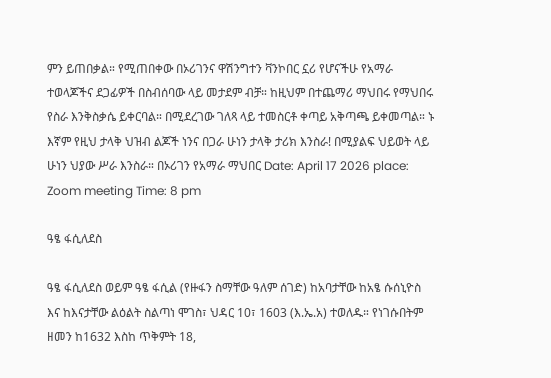ምን ይጠበቃል። የሚጠበቀው በኦሪገንና ዋሽንግተን ቫንኮበር ኗሪ የሆናችሁ የአማራ ተወላጆችና ደጋፊዎች በስብሰባው ላይ መታደም ብቻ። ከዚህም በተጨማሪ ማህበሩ የማህበሩ የስራ እንቅስቃሴ ይቀርባል። በሚደረገው ገለጻ ላይ ተመስርቶ ቀጣይ አቅጣጫ ይቀመጣል። ኑ እኛም የዚህ ታላቅ ህዝብ ልጆች ነንና በጋራ ሁነን ታላቅ ታሪክ እንስራ! በሚያልፍ ህይወት ላይ ሁነን ህያው ሥራ እንስራ። በኦሪገን የአማራ ማህበር Date: April 17 2026 place: Zoom meeting Time: 8 pm

ዓፄ ፋሲለደስ

ዓፄ ፋሲለደስ ወይም ዓፄ ፋሲል (የዙፋን ስማቸው ዓለም ሰገድ) ከአባታቸው ከአፄ ሱሰኒዮስ እና ከእናታቸው ልዕልት ስልጣነ ሞገስ፣ ህዳር 10፣ 1603 (እ.ኤ.አ) ተወለዱ። የነገሱበትም ዘመን ከ1632 እስከ ጥቅምት 18,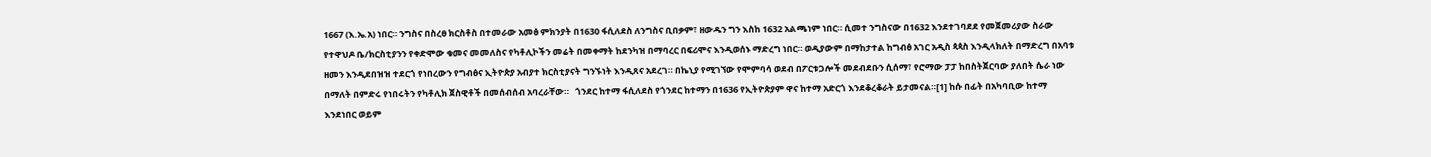1667 (እ.ኤ.አ) ነበር። ንግስና በስረፀ ክርስቶስ በተመራው አመፅ ምክንያት በ1630 ፋሲለደስ ለንግስና ቢበቃም፣ ዘውዱን ግን እስከ 1632 አልጫነም ነበር። ሲመተ ንግስናው በ1632 እንደተገባደደ የመጀመሪያው ስራው የተዋህዶ ቤ/ክርስቲያንን የቀድሞው ቁመና መመለስና የካቶሊኮችን መሬት በመቀማት ከደንካዝ በማባረር በፍሪሞና እንዲወሰኑ ማድረግ ነበር። ወዲያውም በማከታተል ከግብፅ አገር አዲስ ጳጳስ እንዲላክለት በማድረግ በአባቱ ዘመን እንዲደበዝዝ ተደርጎ የነበረውን የግብፅና ኢትዮጵያ አብያተ ክርስቲያናት ግንኙነት እንዲጸና አደረገ። በኬኒያ የሚገኘው የሞምባሳ ወደብ በፖርቱጋሎች መደብደቡን ሲሰማ፣ የሮማው ፓፓ ከበስትጀርባው ያለበት ሴራ ነው በማለት በምድሩ የነበሩትን የካቶሊክ ጀስዊቶች በመሰብሰብ አባረራቸው።   ጎንደር ከተማ ፋሲለደስ የጎንደር ከተማን በ1636 የኢትዮጵያም ዋና ከተማ አድርጎ እንደቆረቆራት ይታመናል።[1] ከሱ በፊት በአካባቢው ከተማ እንደነበር ወይም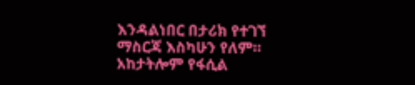እንዳልነበር በታሪክ የተገኘ ማስርጃ እስካሁን የለም። አከታትሎም የፋሲል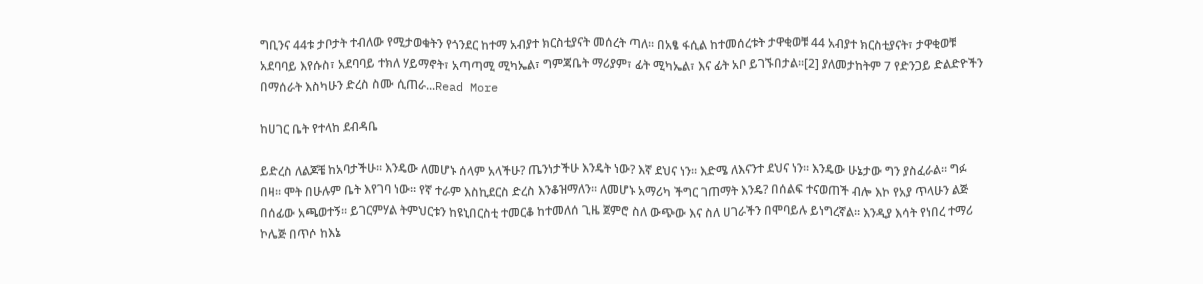ግቢንና 44ቱ ታቦታት ተብለው የሚታወቁትን የጎንደር ከተማ አብያተ ክርስቲያናት መሰረት ጣለ። በአፄ ፋሲል ከተመሰረቱት ታዋቂወቹ 44 አብያተ ክርስቲያናት፣ ታዋቂወቹ አደባባይ እየሱስ፣ አደባባይ ተክለ ሃይማኖት፣ አጣጣሚ ሚካኤል፣ ግምጃቤት ማሪያም፣ ፊት ሚካኤል፣ እና ፊት አቦ ይገኙበታል።[2] ያለመታከትም 7 የድንጋይ ድልድዮችን በማሰራት እስካሁን ድረስ ስሙ ሲጠራ...Read More

ከሀገር ቤት የተላከ ደብዳቤ

ይድረስ ለልጆቼ ከአባታችሁ። እንዴው ለመሆኑ ሰላም አላችሁ? ጤንነታችሁ እንዴት ነው? እኛ ደህና ነን። እድሜ ለእናንተ ደህና ነን። እንዴው ሁኔታው ግን ያስፈራል። ግፉ በዛ። ሞት በሁሉም ቤት እየገባ ነው። የኛ ተራም እስኪደርስ ድረስ እንቆዝማለን። ለመሆኑ አማሪካ ችግር ገጠማት እንዴ? በሰልፍ ተናወጠች ብሎ እኮ የአያ ጥላሁን ልጅ በሰፊው አጫወተኝ። ይገርምሃል ትምህርቱን ከዩኒበርስቲ ተመርቆ ከተመለሰ ጊዜ ጀምሮ ስለ ውጭው እና ስለ ሀገራችን በሞባይሉ ይነግረኛል። እንዲያ እሳት የነበረ ተማሪ ኮሌጅ በጥሶ ከእኔ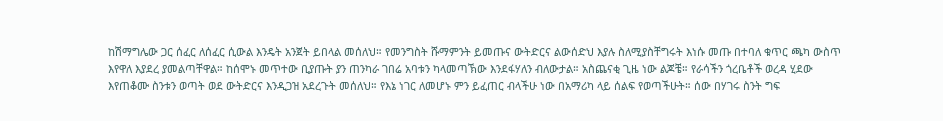ከሽማግሌው ጋር ሰፈር ለሰፈር ሲውል እንዴት አንጀት ይበላል መሰለህ። የመንግስት ሹማምንት ይመጡና ውትድርና ልውሰድህ እያሉ ስለሚያስቸግሩት እነሱ መጡ በተባለ ቁጥር ጫካ ውስጥ እየዋለ እያደረ ያመልጣቸዋል። ከሰሞኑ መጥተው ቢያጡት ያን ጠንካራ ገበሬ አባቱን ካላመጣኽው እንደፋሃለን ብለውታል። አስጨናቂ ጊዜ ነው ልጆቼ። የራሳችን ጎረቤቶች ወረዳ ሂደው እየጠቆሙ ስንቱን ወጣት ወደ ውትድርና እንዲጋዝ አደረጉት መሰለህ። የእኔ ነገር ለመሆኑ ምን ይፈጠር ብላችሁ ነው በአማሪካ ላይ ሰልፍ የወጣችሁት። ሰው በሃገሩ ስንት ግፍ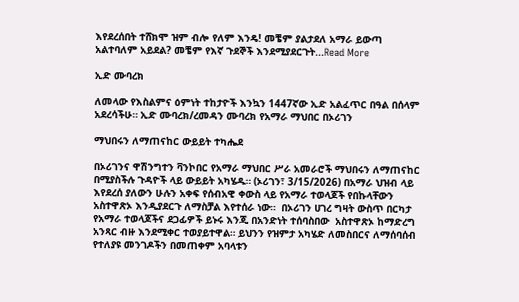እየደረሰበት ተሸክሞ ዝም ብሎ የለም እንዴ! መቼም ያልታደለ አማራ ይውጣ አልተባለም አይደል? መቼም የእኛ ጉደኞች እንደሚያደርጉት...Read More

ኢድ ሙባረክ

ለመላው የእስልምና ዕምነት ተከታዮች እንኳን 1447ኛው ኢድ አልፈጥር በዓል በሰላም አደረሳችሁ። ኢድ ሙባረክ/ረመዳን ሙባረክ የአማራ ማህበር በኦሪገን

ማህበሩን ለማጠናከር ውይይት ተካሔደ

በኦሪገንና ዋሽንግተን ቫንኮበር የአማራ ማህበር ሥራ አመራሮች ማህበሩን ለማጠናከር በሚያስችሉ ጉዳዮች ላይ ውይይት አካሄዱ። (ኦሪገን፣ 3/15/2026) በአማራ ህዝብ ላይ እየደረሰ ያለውን ሁሉን አቀፍ የሰብአዊ ቀውስ ላይ የአማራ ተወላጆች የበኩላቸውን አስተዋጽኦ እንዲያደርጉ ለማስቻል እየተሰራ ነው።  በኦሪገን ሀገረ ግዛት ውስጥ በርካታ የአማራ ተወላጆችና ደጋፊዎች ይኑሩ እንጂ በአንድነት ተሰባስበው  አስተዋጽኦ ከማድረግ አንጻር ብዙ እንደሚቀር ተወያይተዋል። ይህንን የዝምታ አካሄድ ለመስበርና ለማሰባሰብ የተለያዩ መንገዶችን በመጠቀም አባላቱን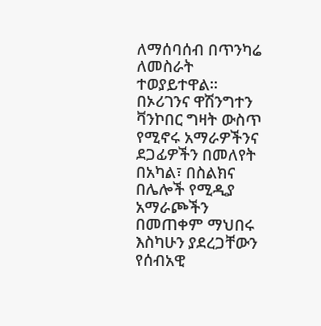ለማሰባሰብ በጥንካሬ ለመስራት ተወያይተዋል። በኦሪገንና ዋሽንግተን ቫንኮበር ግዛት ውስጥ የሚኖሩ አማራዎችንና ደጋፊዎችን በመለየት በአካል፣ በስልክና በሌሎች የሚዲያ አማራጮችን በመጠቀም ማህበሩ እስካሁን ያደረጋቸውን የሰብአዊ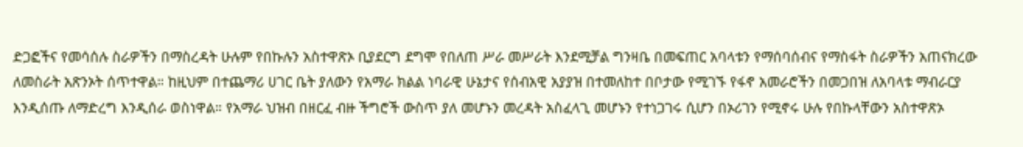ድጋፎችና የመሳሰሉ ስራዎችን በማስረዳት ሁሉም የበኩሉን አስተዋጽኦ ቢያደርግ ደግሞ የበለጠ ሥራ መሥራት እንደሚቻል ግንዛቤ በመፍጠር አባላቱን የማሰባሰብና የማስፋት ስራዎችን አጠናክረው ለመስራት አጽንኦት ሰጥተዋል። ከዚህም በተጨማሪ ሀገር ቤት ያለውን የአማራ ክልል ነባራዊ ሁኔታና የሰብአዊ አያያዝ በተመለከተ በቦታው የሚገኙ የፋኖ አመራሮችን በመጋበዝ ለአባላቱ ማብራርያ እንዲሰጡ ለማድረግ እንዲሰራ ወስነዋል። የአማራ ህዝብ በዘርፈ ብዙ ችግሮች ውስጥ ያለ መሆኑን መረዳት አስፈላጊ መሆኑን የተነጋገሩ ሲሆን በኦሪገን የሚኖሩ ሁሉ የበኩላቸውን አስተዋጽኦ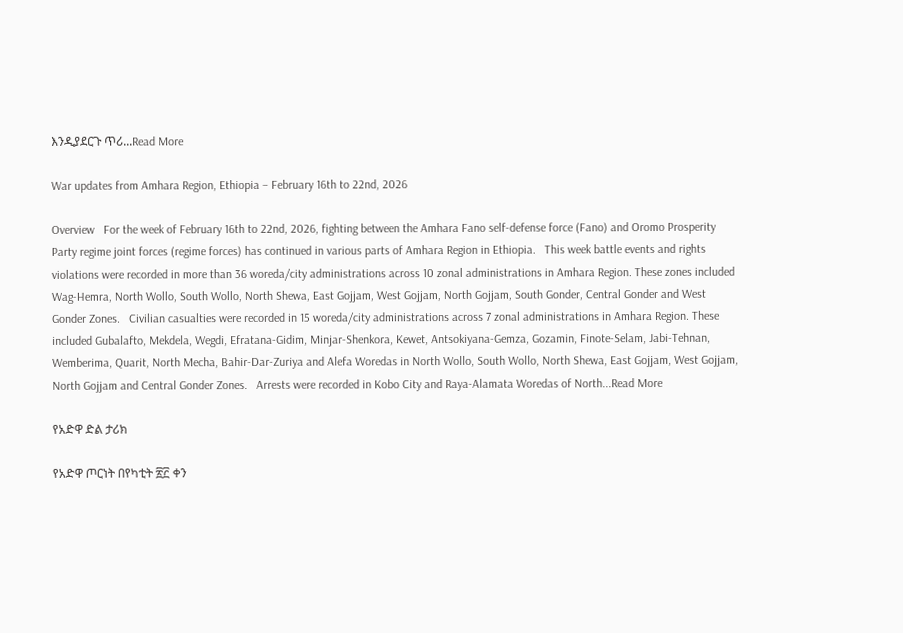እንዲያደርጉ ጥሪ...Read More

War updates from Amhara Region, Ethiopia – February 16th to 22nd, 2026

Overview   For the week of February 16th to 22nd, 2026, fighting between the Amhara Fano self-defense force (Fano) and Oromo Prosperity Party regime joint forces (regime forces) has continued in various parts of Amhara Region in Ethiopia.   This week battle events and rights violations were recorded in more than 36 woreda/city administrations across 10 zonal administrations in Amhara Region. These zones included Wag-Hemra, North Wollo, South Wollo, North Shewa, East Gojjam, West Gojjam, North Gojjam, South Gonder, Central Gonder and West Gonder Zones.   Civilian casualties were recorded in 15 woreda/city administrations across 7 zonal administrations in Amhara Region. These included Gubalafto, Mekdela, Wegdi, Efratana-Gidim, Minjar-Shenkora, Kewet, Antsokiyana-Gemza, Gozamin, Finote-Selam, Jabi-Tehnan, Wemberima, Quarit, North Mecha, Bahir-Dar-Zuriya and Alefa Woredas in North Wollo, South Wollo, North Shewa, East Gojjam, West Gojjam, North Gojjam and Central Gonder Zones.   Arrests were recorded in Kobo City and Raya-Alamata Woredas of North...Read More

የአድዋ ድል ታሪክ

የአድዋ ጦርነት በየካቲት ፳፫ ቀን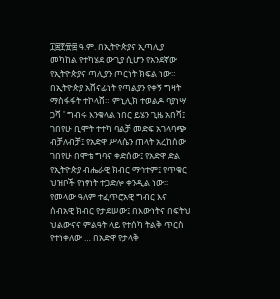፲፰፻፹፰ ዓ.ም. በኢትዮጵያና ኢጣሊያ መካከል የተካሄደ ውጊያ ሲሆን የአንደኛው የኢትዮጵያና ጣሊያን ጦርነት ክፍል ነው። በኢትዮጵያ አሸናፊነት የጣልያን የቀኝ ግዛት ማስፋፋት ተኮላሸ። ምኒሊክ ተወልዶ ባያነሣ ጋሻ ' ግብሩ እንቁላል ነበር ይሄን ጊዜ አበሻ፤ ገበየሁ ቢሞት ተተካ ባልቻ መድፍ አገላባጭ ብቻለብቻ፤ የአድዋ ሥላሴን ጠላት አረከሰው ገበየሁ በሞቴ ግባና ቀድሰው፤ የአድዋ ድል የኢትዮጵያ ብሔራዊ ክብር ማኅተም፤ የጥቁር ህዝቦች የነፃነት ተጋድሎ ቀንዲል ነው፡፡ የመላው ዓለም ተፈጥሮአዊ ግብር እና ሰብአዊ ክብር የታደሠው፤ በእውነትና በፍትህ ህልውናና ምልዓት ላይ የተሰካ ትልቅ ጥርስ የተነቀለው … በአድዋ የታላቅ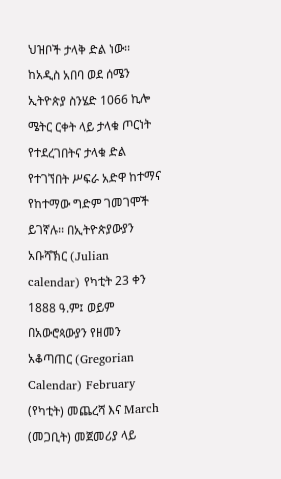ህዝቦች ታላቅ ድል ነው፡፡ ከአዲስ አበባ ወደ ሰሜን ኢትዮጵያ ስንሄድ 1066 ኪሎ ሜትር ርቀት ላይ ታላቁ ጦርነት የተደረገበትና ታላቁ ድል የተገኘበት ሥፍራ አድዋ ከተማና የከተማው ግድም ገመገሞች ይገኛሉ፡፡ በኢትዮጵያውያን አቡሻኽር (Julian calendar) የካቲት 23 ቀን 1888 ዓ.ም፤ ወይም በአውሮጳውያን የዘመን አቆጣጠር (Gregorian Calendar) February (የካቲት) መጨረሻ እና March (መጋቢት) መጀመሪያ ላይ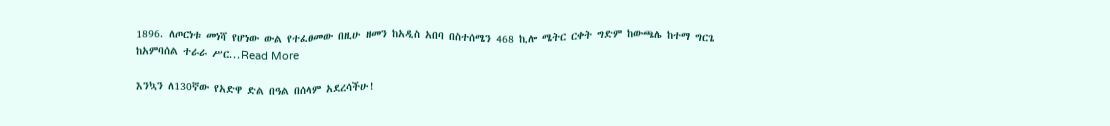1896. ለጦርነቱ መነሻ የሆነው ውል የተፈፀመው በዚሁ ዘመን ከአዲስ አበባ በስተሰሜን 468 ኪሎ ሜትር ርቀት ግድም ከውጫሌ ከተማ ግርጌ ከአምባሰል ተራራ ሥር...Read More

እንኳን ለ130ኛው የአድዋ ድል በዓል በሰላም አደረሳችሁ!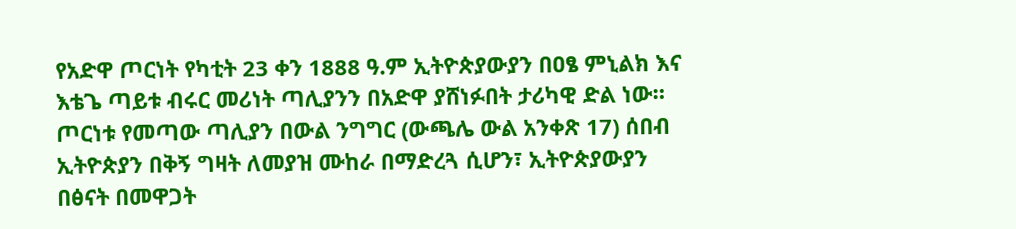የአድዋ ጦርነት የካቲት 23 ቀን 1888 ዓ.ም ኢትዮጵያውያን በዐፄ ምኒልክ እና እቴጌ ጣይቱ ብሩር መሪነት ጣሊያንን በአድዋ ያሸነፉበት ታሪካዊ ድል ነው። ጦርነቱ የመጣው ጣሊያን በውል ንግግር (ውጫሌ ውል አንቀጽ 17) ሰበብ ኢትዮጵያን በቅኝ ግዛት ለመያዝ ሙከራ በማድረጓ ሲሆን፣ ኢትዮጵያውያን በፅናት በመዋጋት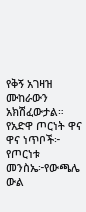የቅኝ አገዛዝ ሙከራውን አክሽፈውታል። የአድዋ ጦርነት ዋና ዋና ነጥቦች፦ የጦርነቱ መንስኤ፦የውጫሌ ውል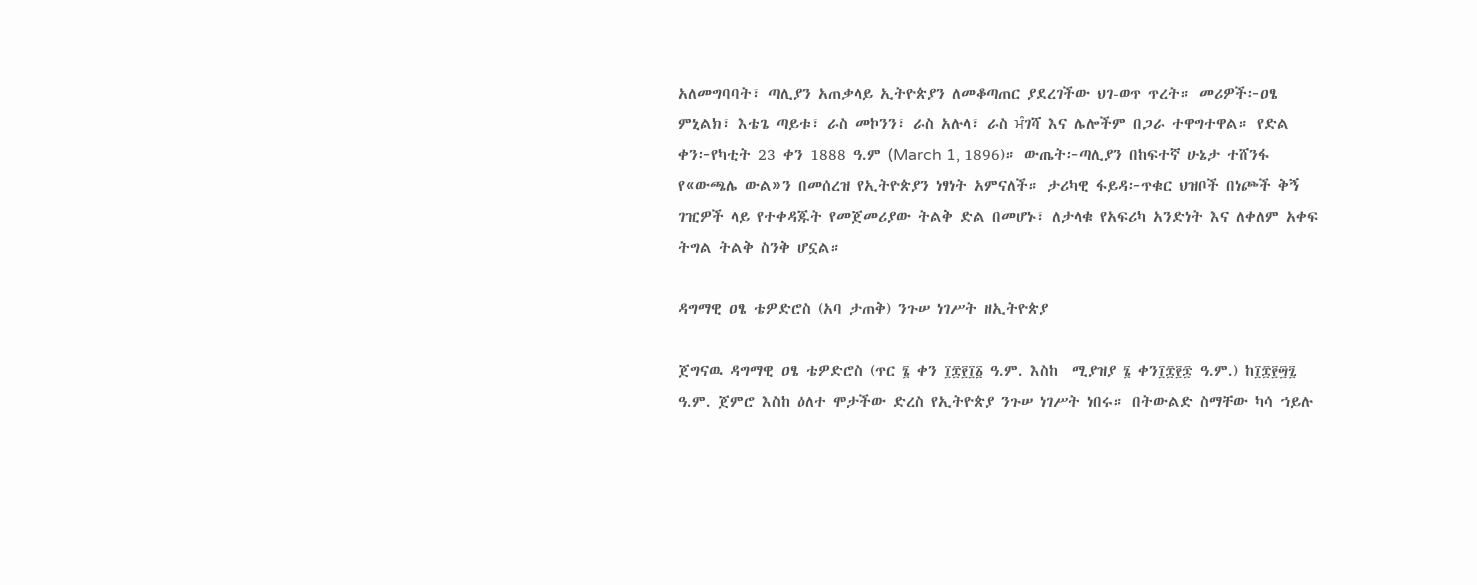አለመግባባት፣ ጣሊያን አጠቃላይ ኢትዮጵያን ለመቆጣጠር ያደረገችው ህገ-ወጥ ጥረት። መሪዎች፦ዐፄ ምኒልክ፣ እቴጌ ጣይቱ፣ ራስ መኮንን፣ ራስ አሉላ፣ ራስ ਮੰገሻ እና ሌሎችም በጋራ ተዋግተዋል። የድል ቀን፦የካቲት 23 ቀን 1888 ዓ.ም (March 1, 1896)። ውጤት፦ጣሊያን በከፍተኛ ሁኔታ ተሸንፋ የ«ውጫሌ ውል»ን በመሰረዝ የኢትዮጵያን ነፃነት አምናለች። ታሪካዊ ፋይዳ፦ጥቁር ህዝቦች በነጮች ቅኝ ገዢዎች ላይ የተቀዳጁት የመጀመሪያው ትልቅ ድል በመሆኑ፣ ለታላቁ የአፍሪካ አንድነት እና ለቀለም አቀፍ ትግል ትልቅ ስንቅ ሆኗል።

ዳግማዊ ዐፄ ቴዎድሮስ (አባ ታጠቅ) ንጉሠ ነገሥት ዘኢትዮጵያ

ጀግናዉ ዳግማዊ ዐፄ ቴዎድሮስ (ጥር ፮ ቀን ፲፰፻፲፩ ዓ.ም. እስከ  ሚያዝያ ፮ ቀን፲፰፻፷ ዓ.ም.) ከ፲፰፻፵፯ ዓ.ም. ጀምሮ እስከ ዕለተ ሞታችው ድረስ የኢትዮጵያ ንጉሠ ነገሥት ነበሩ። በትውልድ ስማቸው ካሳ ኀይሉ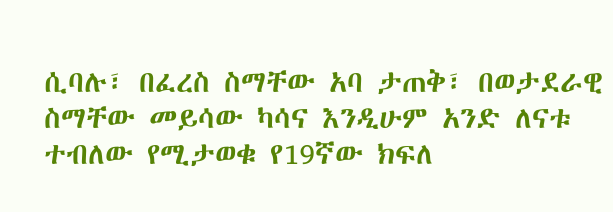ሲባሉ፣ በፈረስ ስማቸው አባ ታጠቅ፣ በወታደራዊ ስማቸው መይሳው ካሳና እንዲሁም አንድ ለናቱ ተብለው የሚታወቁ የ19ኛው ክፍለ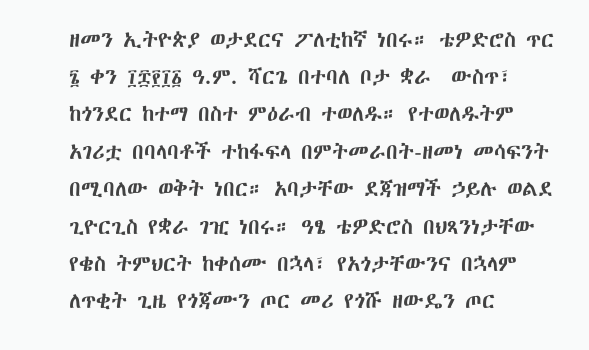ዘመን ኢትዮጵያ ወታደርና ፖለቲከኛ ነበሩ። ቴዎድሮስ ጥር ፮ ቀን ፲፰፻፲፩ ዓ.ም. ሻርጌ በተባለ ቦታ ቋራ  ውስጥ፣ ከጎንደር ከተማ በስተ ምዕራብ ተወለዱ። የተወለዱትም አገሪቷ በባላባቶች ተከፋፍላ በምትመራበት-ዘመነ መሳፍንት በሚባለው ወቅት ነበር። አባታቸው ደጃዝማች ኃይሉ ወልደ ጊዮርጊስ የቋራ ገዢ ነበሩ። ዓፄ ቴዎድሮስ በህጻንነታቸው የቄስ ትምህርት ከቀሰሙ በኋላ፣ የአጎታቸውንና በኋላም ለጥቂት ጊዜ የጎጃሙን ጦር መሪ የጎሹ ዘውዴን ጦር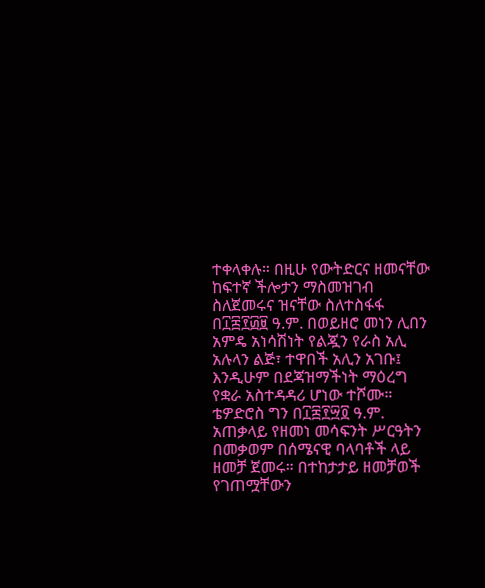ተቀላቀሉ። በዚሁ የውትድርና ዘመናቸው ከፍተኛ ችሎታን ማስመዝገብ ስለጀመሩና ዝናቸው ስለተስፋፋ በ፲፰፻፴፱ ዓ.ም. በወይዘሮ መነን ሊበን አምዴ አነሳሽነት የልጇን የራስ አሊ አሉላን ልጅ፣ ተዋበች አሊን አገቡ፤ እንዲሁም በደጃዝማችነት ማዕረግ የቋራ አስተዳዳሪ ሆነው ተሾሙ። ቴዎድሮስ ግን በ፲፰፻፵፬ ዓ.ም. አጠቃላይ የዘመነ መሳፍንት ሥርዓትን በመቃወም በሰሜናዊ ባላባቶች ላይ ዘመቻ ጀመሩ። በተከታታይ ዘመቻወች የገጠሟቸውን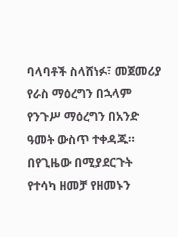ባላባቶች ስላሸነፉ፣ መጀመሪያ የራስ ማዕረግን በኋላም የንጉሥ ማዕረግን በአንድ ዓመት ውስጥ ተቀዳጁ። በየጊዜው በሚያደርጉት የተሳካ ዘመቻ የዘመኑን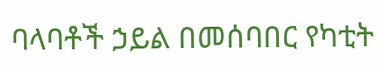ባላባቶች ኃይል በመሰባበር የካቲት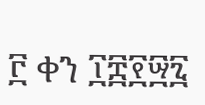፫ ቀን ፲፰፻፵፯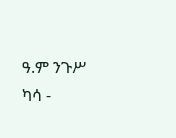ዓ.ም ንጉሥ ካሳ -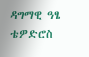ዳግማዊ ዓፄ ቴዎድሮስ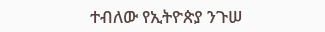ተብለው የኢትዮጵያ ንጉሠ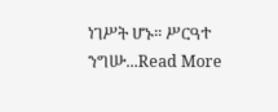ነገሥት ሆኑ። ሥርዓተ ንግሡ...Read More